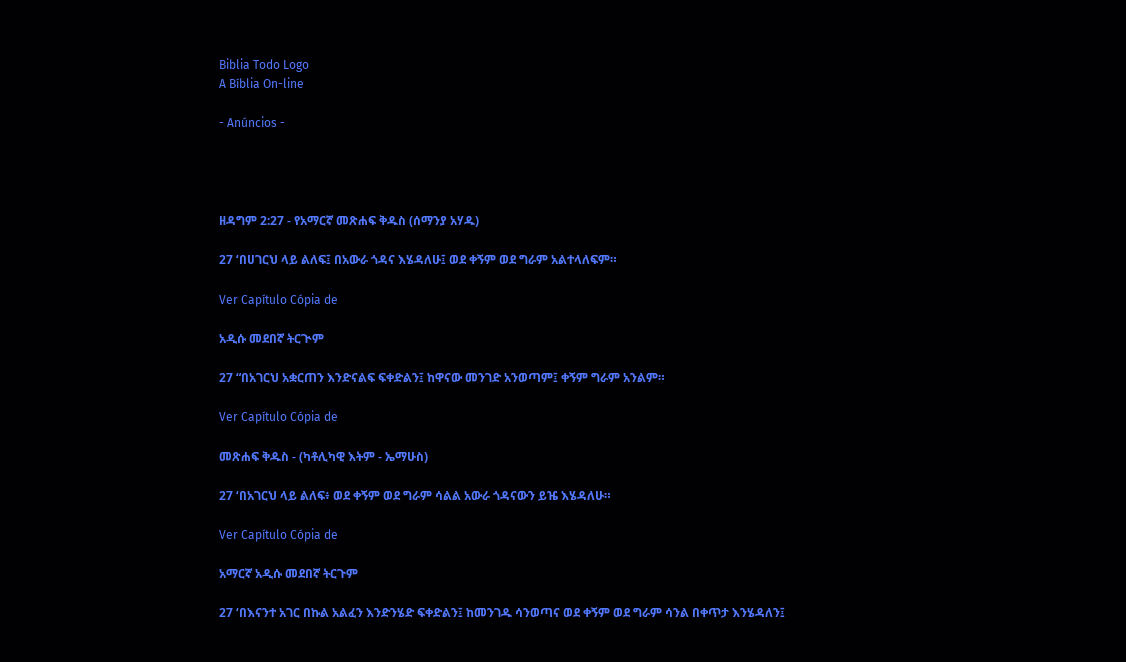Biblia Todo Logo
A Bíblia On-line

- Anúncios -




ዘዳግም 2:27 - የአማርኛ መጽሐፍ ቅዱስ (ሰማንያ አሃዱ)

27 ‘በሀገርህ ላይ ልለፍ፤ በአውራ ጎዳና እሄዳለሁ፤ ወደ ቀኝም ወደ ግራም አልተላለፍም።

Ver Capítulo Cópia de

አዲሱ መደበኛ ትርጒም

27 “በአገርህ አቋርጠን እንድናልፍ ፍቀድልን፤ ከዋናው መንገድ አንወጣም፤ ቀኝም ግራም አንልም።

Ver Capítulo Cópia de

መጽሐፍ ቅዱስ - (ካቶሊካዊ እትም - ኤማሁስ)

27 ‘በአገርህ ላይ ልለፍ፥ ወደ ቀኝም ወደ ግራም ሳልል አውራ ጎዳናውን ይዤ እሄዳለሁ።

Ver Capítulo Cópia de

አማርኛ አዲሱ መደበኛ ትርጉም

27 ‘በእናንተ አገር በኩል አልፈን እንድንሄድ ፍቀድልን፤ ከመንገዱ ሳንወጣና ወደ ቀኝም ወደ ግራም ሳንል በቀጥታ እንሄዳለን፤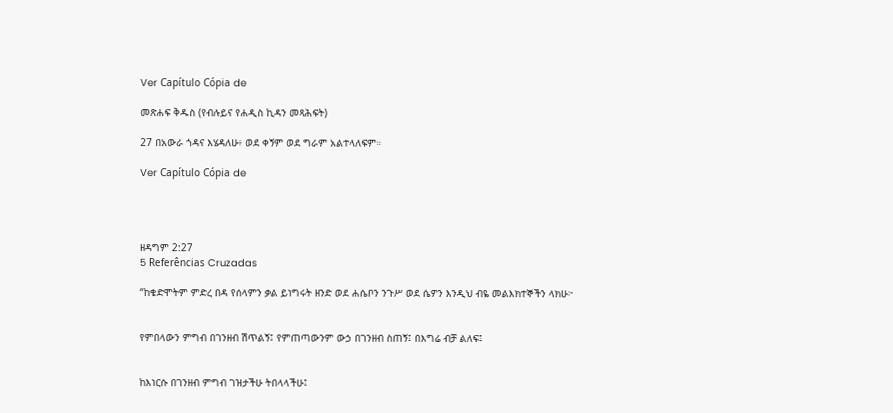Ver Capítulo Cópia de

መጽሐፍ ቅዱስ (የብሉይና የሐዲስ ኪዳን መጻሕፍት)

27 በአውራ ጎዳና እሄዳለሁ፥ ወደ ቀኝም ወደ ግራም አልተላለፍም።

Ver Capítulo Cópia de




ዘዳግም 2:27
5 Referências Cruzadas

“ከቄድሞትም ምድረ በዳ የሰላምን ቃል ይነግሩት ዘንድ ወደ ሐሴቦን ንጉሥ ወደ ሴዎን እንዲህ ብዬ መልእክተኞችን ላክሁ፦


የምበላውን ምግብ በገንዘብ ሽጥልኝ፤ የምጠጣውንም ውኃ በገንዘብ ስጠኝ፤ በእግሬ ብቻ ልለፍ፤


ከእነርሱ በገንዘብ ምግብ ገዝታችሁ ትበላላችሁ፤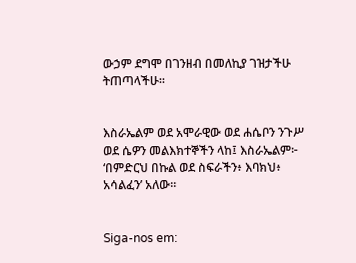ውኃም ደግሞ በገንዘብ በመለኪያ ገዝታችሁ ትጠጣላችሁ።


እስራኤልም ወደ አሞራዊው ወደ ሐሴቦን ንጉሥ ወደ ሴዎን መልእክተኞችን ላከ፤ እስራኤልም፦ ‘በምድርህ በኩል ወደ ስፍራችን፥ እባክህ፥ አሳልፈን’ አለው።


Siga-nos em: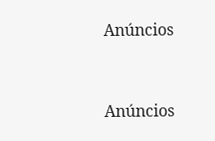Anúncios


Anúncios